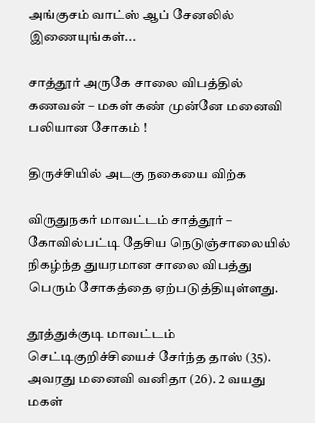அங்குசம் வாட்ஸ் ஆப் சேனலில் இணையுங்கள்...

சாத்தூர் அருகே சாலை விபத்தில் கணவன் – மகள் கண் முன்னே மனைவி பலியான சோகம் !

திருச்சியில் அடகு நகையை விற்க

விருதுநகர் மாவட்டம் சாத்தூர் – கோவில்பட்டி தேசிய நெடுஞ்சாலையில் நிகழ்ந்த துயரமான சாலை விபத்து பெரும் சோகத்தை ஏற்படுத்தியுள்ளது.

தூத்துக்குடி மாவட்டம் செட்டிகுறிச்சியைச் சேர்ந்த தாஸ் (35). அவரது மனைவி வனிதா (26). 2 வயது மகள்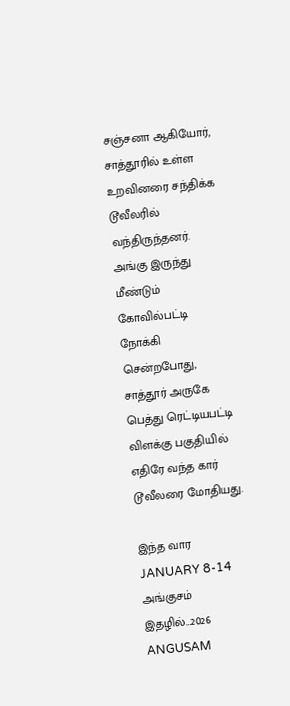சஞ்சனா ஆகியோர், சாத்தூரில் உள்ள உறவினரை சந்திக்க டூவீலரில் வந்திருந்தனர். அங்கு இருந்து மீண்டும் கோவில்பட்டி நோக்கி சென்றபோது, சாத்தூர் அருகே பெத்து ரெட்டியபட்டி விளக்கு பகுதியில் எதிரே வந்த கார் டூவீலரை மோதியது.

இந்த வார JANUARY 8-14 அங்குசம் இதழில்…2026 ANGUSAM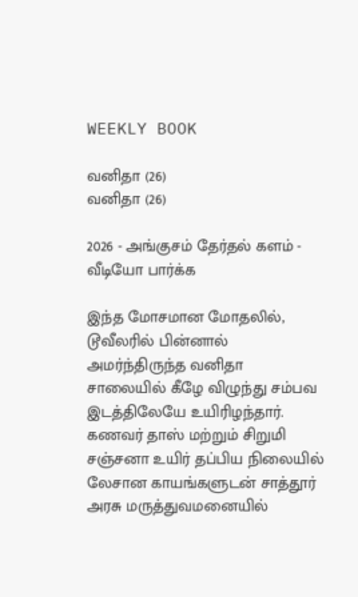WEEKLY BOOK

வனிதா (26)
வனிதா (26)

2026 - அங்குசம் தேர்தல் களம் - வீடியோ பார்க்க

இந்த மோசமான மோதலில், டூவீலரில் பின்னால் அமர்ந்திருந்த வனிதா சாலையில் கீழே விழுந்து சம்பவ இடத்திலேயே உயிரிழந்தார். கணவர் தாஸ் மற்றும் சிறுமி சஞ்சனா உயிர் தப்பிய நிலையில் லேசான காயங்களுடன் சாத்தூர் அரசு மருத்துவமனையில்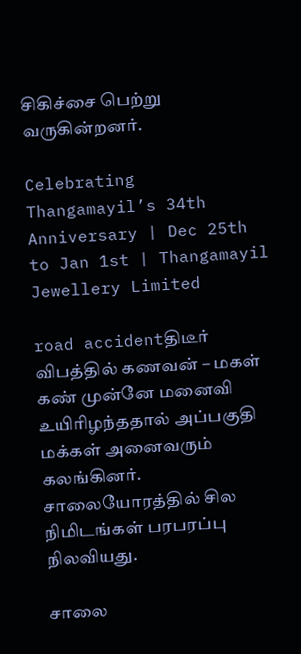சிகிச்சை பெற்று வருகின்றனர்.

Celebrating Thangamayil’s 34th Anniversary | Dec 25th to Jan 1st | Thangamayil Jewellery Limited

road accidentதிடீர் விபத்தில் கணவன் – மகள் கண் முன்னே மனைவி உயிரிழந்ததால் அப்பகுதி மக்கள் அனைவரும் கலங்கினர். சாலையோரத்தில் சில நிமிடங்கள் பரபரப்பு நிலவியது.

சாலை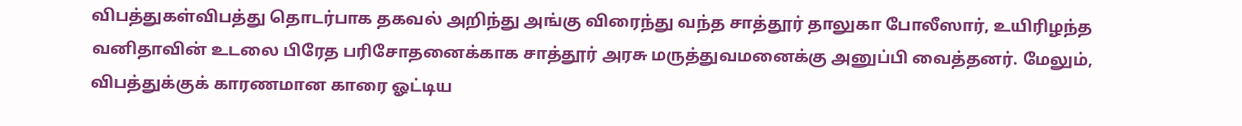விபத்துகள்விபத்து தொடர்பாக தகவல் அறிந்து அங்கு விரைந்து வந்த சாத்தூர் தாலுகா போலீஸார், உயிரிழந்த வனிதாவின் உடலை பிரேத பரிசோதனைக்காக சாத்தூர் அரசு மருத்துவமனைக்கு அனுப்பி வைத்தனர். மேலும், விபத்துக்குக் காரணமான காரை ஓட்டிய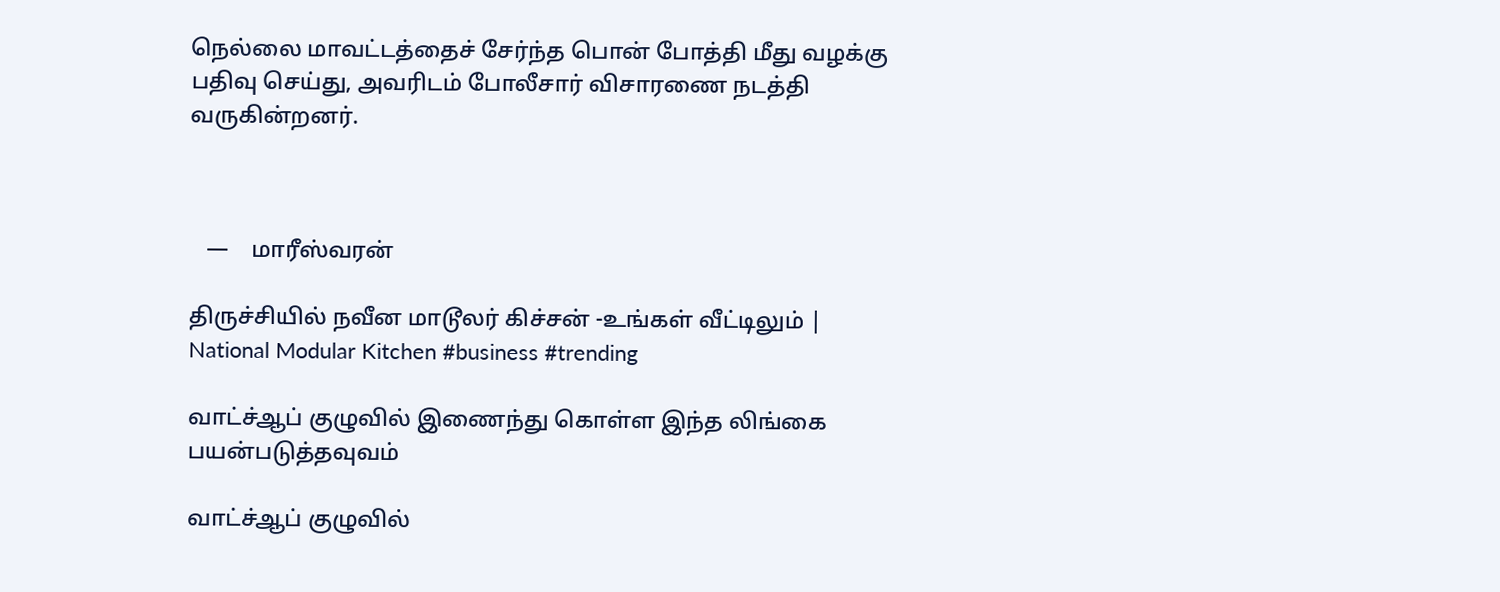நெல்லை மாவட்டத்தைச் சேர்ந்த பொன் போத்தி மீது வழக்கு பதிவு செய்து, அவரிடம் போலீசார் விசாரணை நடத்தி வருகின்றனர்.



   —    மாரீஸ்வரன்

திருச்சியில் நவீன மாடூலர் கிச்சன் -உங்கள் வீட்டிலும் | National Modular Kitchen #business #trending

வாட்ச்ஆப் குழுவில் இணைந்து கொள்ள இந்த லிங்கை பயன்படுத்தவுவம்

வாட்ச்ஆப் குழுவில்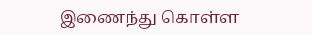இணைந்து கொள்ள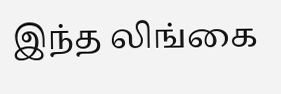இந்த லிங்கை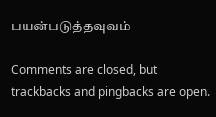பயன்படுத்தவுவம்

Comments are closed, but trackbacks and pingbacks are open.